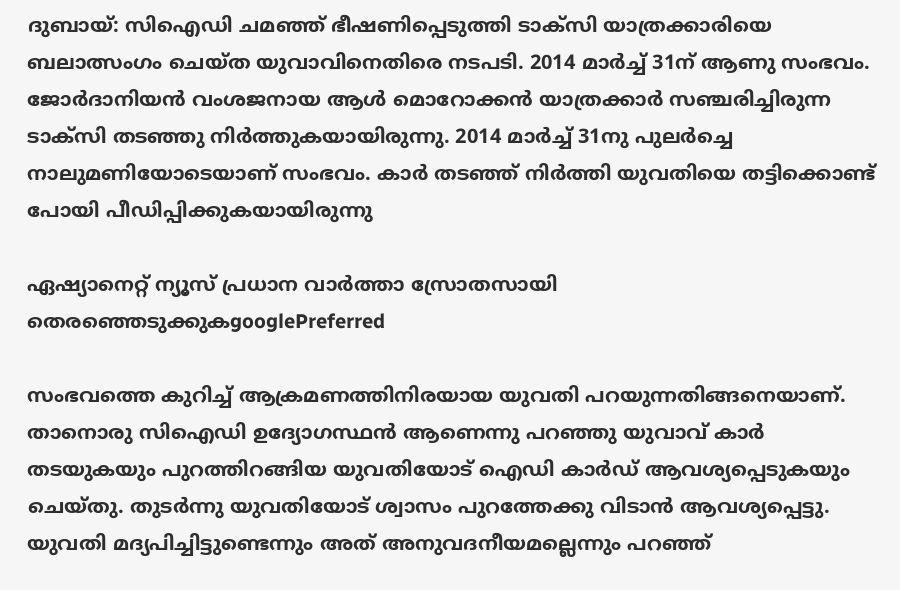ദുബായ്: സിഐഡി ചമഞ്ഞ് ഭീഷണിപ്പെടുത്തി ടാക്സി യാത്രക്കാരിയെ ബലാത്സംഗം ചെയ്ത യുവാവിനെതിരെ നടപടി. 2014 മാർച്ച് 31ന് ആണു സംഭവം. ജോർദാനിയൻ വംശജനായ ആൾ മൊറോക്കൻ യാത്രക്കാർ സഞ്ചരിച്ചിരുന്ന ടാക്സി തടഞ്ഞു നിർത്തുകയായിരുന്നു. 2014 മാർച്ച് 31നു പുലർച്ചെ നാലുമണിയോടെയാണ് സംഭവം. കാര്‍ തടഞ്ഞ് നിര്‍ത്തി യുവതിയെ തട്ടിക്കൊണ്ട് പോയി പീഡിപ്പിക്കുകയായിരുന്നു

ഏഷ്യാനെറ്റ് ന്യൂസ് പ്രധാന വാർത്താ സ്രോതസായി തെരഞ്ഞെടുക്കുകgooglePreferred

സംഭവത്തെ കുറിച്ച് ആക്രമണത്തിനിരയായ യുവതി പറയുന്നതിങ്ങനെയാണ്. താനൊരു സിഐഡി ഉദ്യോഗസ്ഥൻ ആണെന്നു പറഞ്ഞു യുവാവ് കാർ തടയുകയും പുറത്തിറങ്ങിയ യുവതിയോട് ഐഡി കാർഡ് ആവശ്യപ്പെടുകയും ചെയ്തു. തുടർന്നു യുവതിയോട് ശ്വാസം പുറത്തേക്കു വിടാൻ ആവശ്യപ്പെട്ടു. യുവതി മദ്യപിച്ചിട്ടുണ്ടെന്നും അത് അനുവദനീയമല്ലെന്നും പറഞ്ഞ്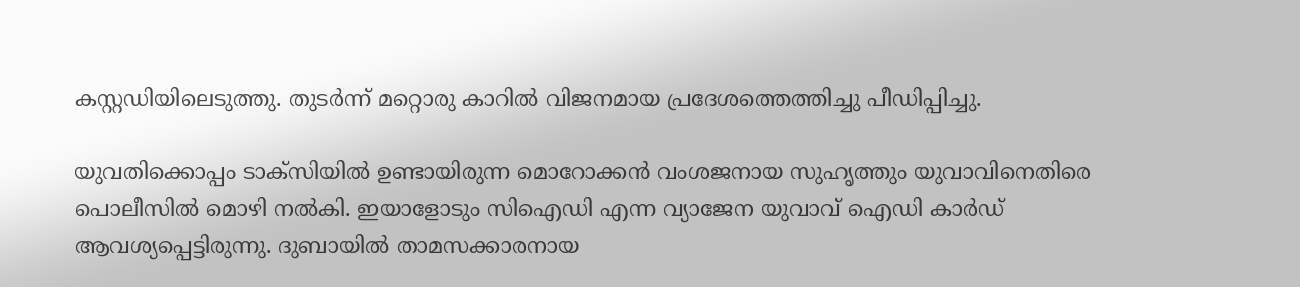കസ്റ്റഡിയിലെടുത്തു. തുടർന്ന് മറ്റൊരു കാറിൽ വിജനമായ പ്രദേശത്തെത്തിച്ചു പീഡിപ്പിച്ചു.

യുവതിക്കൊപ്പം ടാക്സിയിൽ ഉണ്ടായിരുന്ന മൊറോക്കൻ വംശജനായ സുഹ‍ൃത്തും യുവാവിനെതിരെ പൊലീസിൽ മൊഴി നൽകി. ഇയാളോടും സിഐഡി എന്ന വ്യാജേന യുവാവ് ഐഡി കാർഡ് ആവശ്യപ്പെട്ടിരുന്നു. ദുബായിൽ താമസക്കാരനായ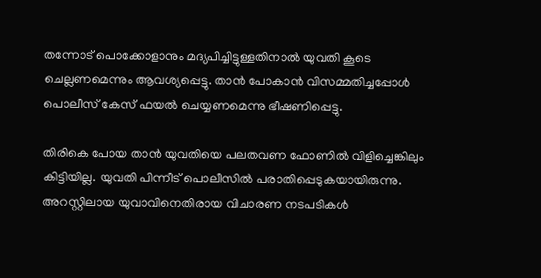തന്നോട് പൊക്കോളാനും മദ്യപിച്ചിട്ടുള്ളതിനാൽ യുവതി കൂടെ ചെല്ലണമെന്നും ആവശ്യപ്പെട്ടു. താൻ പോകാൻ വിസമ്മതിച്ചപ്പോൾ പൊലീസ് കേസ് ഫയൽ ചെയ്യണമെന്നു ഭീഷണിപ്പെട്ടു.

തിരികെ പോയ താൻ യുവതിയെ പലതവണ ഫോണിൽ വിളിച്ചെങ്കിലും കിട്ടിയില്ല. യുവതി പിന്നീട് പൊലീസിൽ പരാതിപ്പെടുകയായിരുന്നു. അറസ്റ്റിലായ യുവാവിനെതിരായ വിചാരണ നടപടികൾ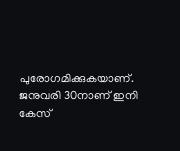പുരോഗമിക്കുകയാണ്. ജനുവരി 30നാണ് ഇനി കേസ്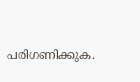പരിഗണിക്കുക.